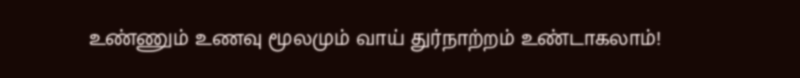உண்ணும் உணவு மூலமும் வாய் துர்நாற்றம் உண்டாகலாம்!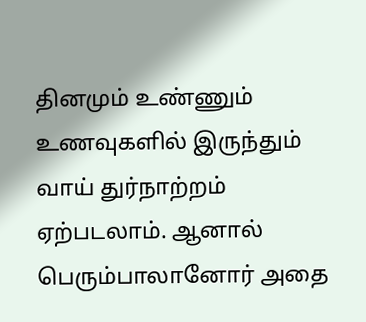தினமும் உண்ணும் உணவுகளில் இருந்தும் வாய் துர்நாற்றம் ஏற்படலாம். ஆனால் பெரும்பாலானோர் அதை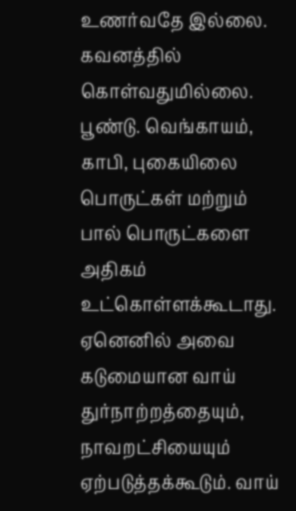உணர்வதே இல்லை. கவனத்தில் கொள்வதுமில்லை. பூண்டு. வெங்காயம், காபி, புகையிலை பொருட்கள் மற்றும் பால் பொருட்களை அதிகம் உட்கொள்ளக்கூடாது.
ஏனெனில் அவை கடுமையான வாய் துர்நாற்றத்தையும், நாவறட்சியையும் ஏற்படுத்தக்கூடும். வாய்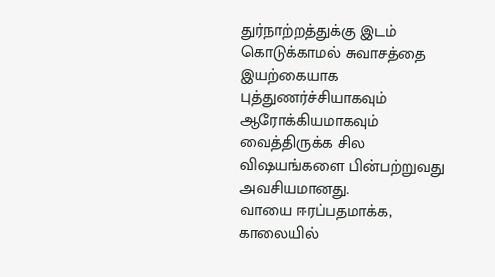துர்நாற்றத்துக்கு இடம் கொடுக்காமல் சுவாசத்தை இயற்கையாக புத்துணர்ச்சியாகவும் ஆரோக்கியமாகவும் வைத்திருக்க சில விஷயங்களை பின்பற்றுவது அவசியமானது.
வாயை ஈரப்பதமாக்க, காலையில்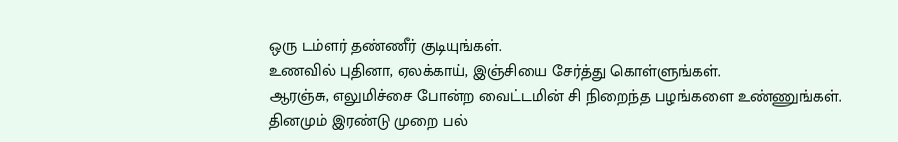ஒரு டம்ளர் தண்ணீர் குடியுங்கள்.
உணவில் புதினா, ஏலக்காய், இஞ்சியை சேர்த்து கொள்ளுங்கள்.
ஆரஞ்சு, எலுமிச்சை போன்ற வைட்டமின் சி நிறைந்த பழங்களை உண்ணுங்கள்.
தினமும் இரண்டு முறை பல்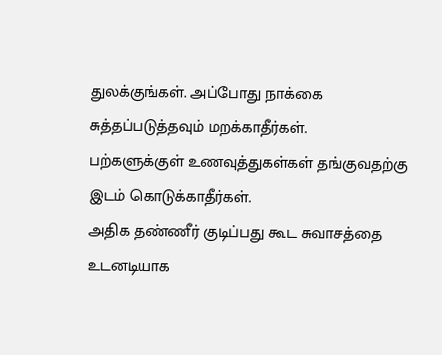துலக்குங்கள். அப்போது நாக்கை சுத்தப்படுத்தவும் மறக்காதீர்கள்.
பற்களுக்குள் உணவுத்துகள்கள் தங்குவதற்கு இடம் கொடுக்காதீர்கள்.
அதிக தண்ணீர் குடிப்பது கூட சுவாசத்தை உடனடியாக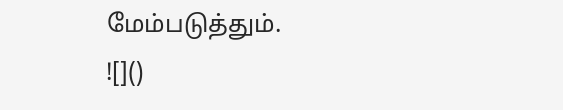மேம்படுத்தும்.
![]()